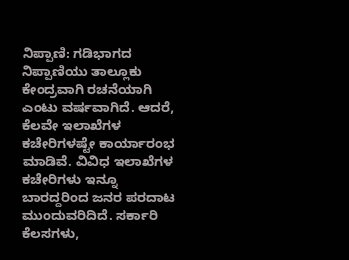ನಿಪ್ಪಾಣಿ: ಗಡಿಭಾಗದ ನಿಪ್ಪಾಣಿಯು ತಾಲ್ಲೂಕು ಕೇಂದ್ರವಾಗಿ ರಚನೆಯಾಗಿ ಎಂಟು ವರ್ಷವಾಗಿದೆ. ಆದರೆ, ಕೆಲವೇ ಇಲಾಖೆಗಳ ಕಚೇರಿಗಳಷ್ಟೇ ಕಾರ್ಯಾರಂಭ ಮಾಡಿವೆ. ವಿವಿಧ ಇಲಾಖೆಗಳ ಕಚೇರಿಗಳು ಇನ್ನೂ ಬಾರದ್ದರಿಂದ ಜನರ ಪರದಾಟ ಮುಂದುವರಿದಿದೆ. ಸರ್ಕಾರಿ ಕೆಲಸಗಳು,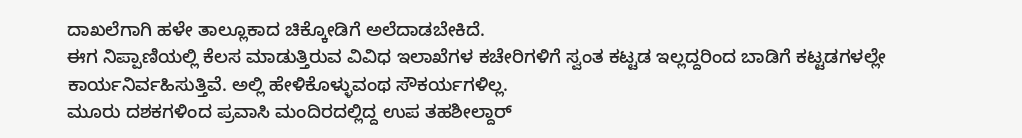ದಾಖಲೆಗಾಗಿ ಹಳೇ ತಾಲ್ಲೂಕಾದ ಚಿಕ್ಕೋಡಿಗೆ ಅಲೆದಾಡಬೇಕಿದೆ.
ಈಗ ನಿಪ್ಪಾಣಿಯಲ್ಲಿ ಕೆಲಸ ಮಾಡುತ್ತಿರುವ ವಿವಿಧ ಇಲಾಖೆಗಳ ಕಚೇರಿಗಳಿಗೆ ಸ್ವಂತ ಕಟ್ಟಡ ಇಲ್ಲದ್ದರಿಂದ ಬಾಡಿಗೆ ಕಟ್ಟಡಗಳಲ್ಲೇ ಕಾರ್ಯನಿರ್ವಹಿಸುತ್ತಿವೆ. ಅಲ್ಲಿ ಹೇಳಿಕೊಳ್ಳುವಂಥ ಸೌಕರ್ಯಗಳಿಲ್ಲ.
ಮೂರು ದಶಕಗಳಿಂದ ಪ್ರವಾಸಿ ಮಂದಿರದಲ್ಲಿದ್ದ ಉಪ ತಹಶೀಲ್ದಾರ್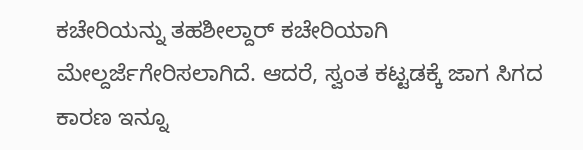ಕಚೇರಿಯನ್ನು ತಹಶೀಲ್ದಾರ್ ಕಚೇರಿಯಾಗಿ ಮೇಲ್ದರ್ಜೆಗೇರಿಸಲಾಗಿದೆ. ಆದರೆ, ಸ್ವಂತ ಕಟ್ಟಡಕ್ಕೆ ಜಾಗ ಸಿಗದ ಕಾರಣ ಇನ್ನೂ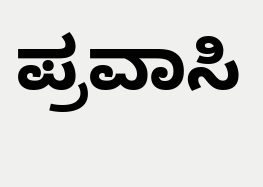ಪ್ರವಾಸಿ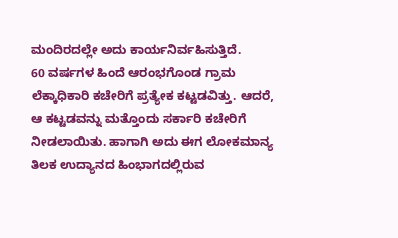ಮಂದಿರದಲ್ಲೇ ಅದು ಕಾರ್ಯನಿರ್ವಹಿಸುತ್ತಿದೆ.
60 ವರ್ಷಗಳ ಹಿಂದೆ ಆರಂಭಗೊಂಡ ಗ್ರಾಮ ಲೆಕ್ಕಾಧಿಕಾರಿ ಕಚೇರಿಗೆ ಪ್ರತ್ಯೇಕ ಕಟ್ಟಡವಿತ್ತು. ಆದರೆ, ಆ ಕಟ್ಟಡವನ್ನು ಮತ್ತೊಂದು ಸರ್ಕಾರಿ ಕಚೇರಿಗೆ ನೀಡಲಾಯಿತು. ಹಾಗಾಗಿ ಅದು ಈಗ ಲೋಕಮಾನ್ಯ ತಿಲಕ ಉದ್ಯಾನದ ಹಿಂಭಾಗದಲ್ಲಿರುವ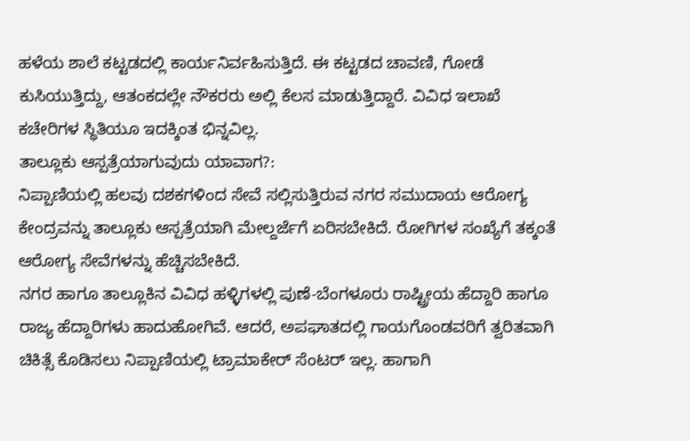ಹಳೆಯ ಶಾಲೆ ಕಟ್ಟಡದಲ್ಲಿ ಕಾರ್ಯನಿರ್ವಹಿಸುತ್ತಿದೆ. ಈ ಕಟ್ಟಡದ ಚಾವಣಿ, ಗೋಡೆ ಕುಸಿಯುತ್ತಿದ್ದು, ಆತಂಕದಲ್ಲೇ ನೌಕರರು ಅಲ್ಲಿ ಕೆಲಸ ಮಾಡುತ್ತಿದ್ದಾರೆ. ವಿವಿಧ ಇಲಾಖೆ ಕಚೇರಿಗಳ ಸ್ಥಿತಿಯೂ ಇದಕ್ಕಿಂತ ಭಿನ್ನವಿಲ್ಲ.
ತಾಲ್ಲೂಕು ಆಸ್ಪತ್ರೆಯಾಗುವುದು ಯಾವಾಗ?:
ನಿಪ್ಪಾಣಿಯಲ್ಲಿ ಹಲವು ದಶಕಗಳಿಂದ ಸೇವೆ ಸಲ್ಲಿಸುತ್ತಿರುವ ನಗರ ಸಮುದಾಯ ಆರೋಗ್ಯ ಕೇಂದ್ರವನ್ನು ತಾಲ್ಲೂಕು ಆಸ್ಪತ್ರೆಯಾಗಿ ಮೇಲ್ದರ್ಜೆಗೆ ಏರಿಸಬೇಕಿದೆ. ರೋಗಿಗಳ ಸಂಖ್ಯೆಗೆ ತಕ್ಕಂತೆ ಆರೋಗ್ಯ ಸೇವೆಗಳನ್ನು ಹೆಚ್ಚಿಸಬೇಕಿದೆ.
ನಗರ ಹಾಗೂ ತಾಲ್ಲೂಕಿನ ವಿವಿಧ ಹಳ್ಳಿಗಳಲ್ಲಿ ಪುಣೆ-ಬೆಂಗಳೂರು ರಾಷ್ಟ್ರೀಯ ಹೆದ್ದಾರಿ ಹಾಗೂ ರಾಜ್ಯ ಹೆದ್ದಾರಿಗಳು ಹಾದುಹೋಗಿವೆ. ಆದರೆ, ಅಪಘಾತದಲ್ಲಿ ಗಾಯಗೊಂಡವರಿಗೆ ತ್ವರಿತವಾಗಿ ಚಿಕಿತ್ಸೆ ಕೊಡಿಸಲು ನಿಪ್ಪಾಣಿಯಲ್ಲಿ ಟ್ರಾಮಾಕೇರ್ ಸೆಂಟರ್ ಇಲ್ಲ. ಹಾಗಾಗಿ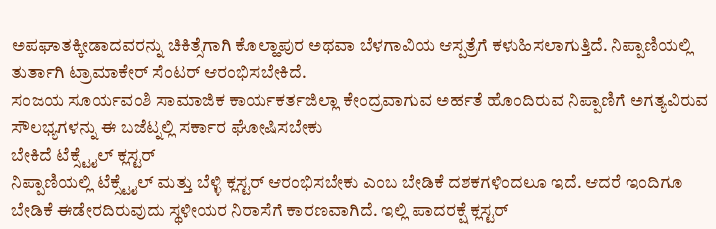ಅಪಘಾತಕ್ಕೀಡಾದವರನ್ನು ಚಿಕಿತ್ಸೆಗಾಗಿ ಕೊಲ್ಹಾಪುರ ಅಥವಾ ಬೆಳಗಾವಿಯ ಆಸ್ಪತ್ರೆಗೆ ಕಳುಹಿಸಲಾಗುತ್ತಿದೆ. ನಿಪ್ಪಾಣಿಯಲ್ಲಿ ತುರ್ತಾಗಿ ಟ್ರಾಮಾಕೇರ್ ಸೆಂಟರ್ ಆರಂಭಿಸಬೇಕಿದೆ.
ಸಂಜಯ ಸೂರ್ಯವಂಶಿ ಸಾಮಾಜಿಕ ಕಾರ್ಯಕರ್ತಜಿಲ್ಲಾ ಕೇಂದ್ರವಾಗುವ ಅರ್ಹತೆ ಹೊಂದಿರುವ ನಿಪ್ಪಾಣಿಗೆ ಅಗತ್ಯವಿರುವ ಸೌಲಭ್ಯಗಳನ್ನು ಈ ಬಜೆಟ್ನಲ್ಲಿ ಸರ್ಕಾರ ಘೋಷಿಸಬೇಕು
ಬೇಕಿದೆ ಟೆಕ್ಸ್ಟೈಲ್ ಕ್ಲಸ್ಟರ್
ನಿಪ್ಪಾಣಿಯಲ್ಲಿ ಟೆಕ್ಸ್ಟೈಲ್ ಮತ್ತು ಬೆಳ್ಳಿ ಕ್ಲಸ್ಟರ್ ಆರಂಭಿಸಬೇಕು ಎಂಬ ಬೇಡಿಕೆ ದಶಕಗಳಿಂದಲೂ ಇದೆ. ಆದರೆ ಇಂದಿಗೂ ಬೇಡಿಕೆ ಈಡೇರದಿರುವುದು ಸ್ಥಳೀಯರ ನಿರಾಸೆಗೆ ಕಾರಣವಾಗಿದೆ. ಇಲ್ಲಿ ಪಾದರಕ್ಷೆ ಕ್ಲಸ್ಟರ್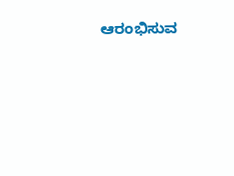ಆರಂಭಿಸುವ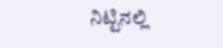ನಿಟ್ಟಿನಲ್ಲಿ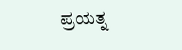ಪ್ರಯತ್ನ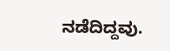ನಡೆದಿದ್ದವು.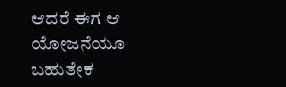ಆದರೆ ಈಗ ಆ ಯೋಜನೆಯೂ ಬಹುತೇಕ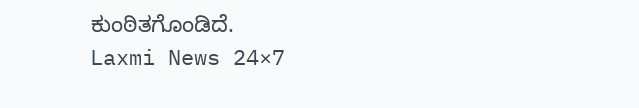ಕುಂಠಿತಗೊಂಡಿದೆ.
Laxmi News 24×7